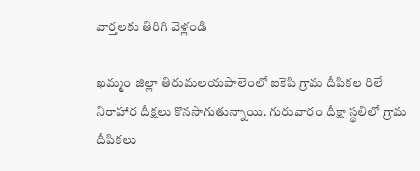వార్తలకు తిరిగి వెళ్లండి

ఖమ్మం జిల్లా తిరుమలయపాలెంలో ఐకెపి గ్రామ దీపికల రిలే నిరాహార దీక్షలు కొనసాగుతున్నాయి. గురువారం దీక్షా స్థలిలో గ్రామ దీపికలు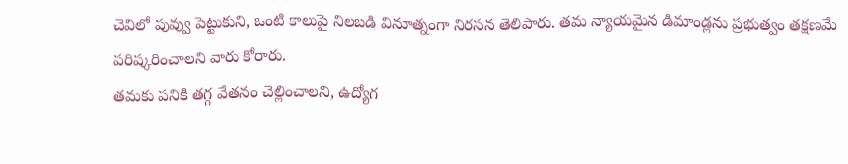చెవిలో పువ్వు పెట్టుకుని, ఒంటి కాలుపై నిలబడి వినూత్నంగా నిరసన తెలిపారు. తమ న్యాయమైన డిమాండ్లను ప్రభుత్వం తక్షణమే పరిష్కరించాలని వారు కోరారు.
తమకు పనికి తగ్గ వేతనం చెల్లించాలని, ఉద్యోగ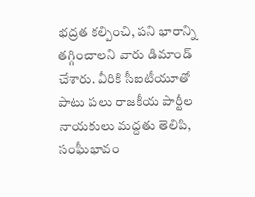భద్రత కల్పించి, పని భారాన్ని తగ్గించాలని వారు డిమాండ్ చేశారు. వీరికి సీఐటీయూతో పాటు పలు రాజకీయ పార్టీల నాయకులు మద్దతు తెలిపి, సంఘీభావం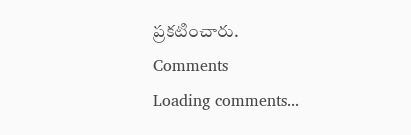ప్రకటించారు.
Comments
Loading comments...